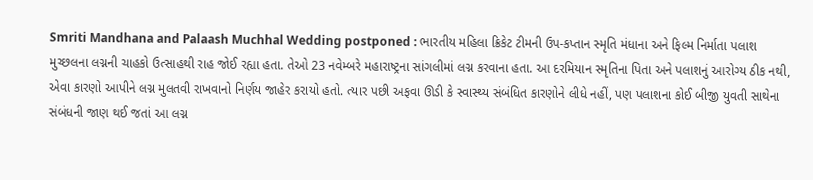Smriti Mandhana and Palaash Muchhal Wedding postponed : ભારતીય મહિલા ક્રિકેટ ટીમની ઉપ-કપ્તાન સ્મૃતિ મંધાના અને ફિલ્મ નિર્માતા પલાશ મુચ્છલના લગ્નની ચાહકો ઉત્સાહથી રાહ જોઈ રહ્યા હતા. તેઓ 23 નવેમ્બરે મહારાષ્ટ્રના સાંગલીમાં લગ્ન કરવાના હતા. આ દરમિયાન સ્મૃતિના પિતા અને પલાશનું આરોગ્ય ઠીક નથી, એવા કારણો આપીને લગ્ન મુલતવી રાખવાનો નિર્ણય જાહેર કરાયો હતો. ત્યાર પછી અફવા ઊડી કે સ્વાસ્થ્ય સંબંધિત કારણોને લીધે નહીં, પણ પલાશના કોઈ બીજી યુવતી સાથેના સંબંધની જાણ થઈ જતાં આ લગ્ન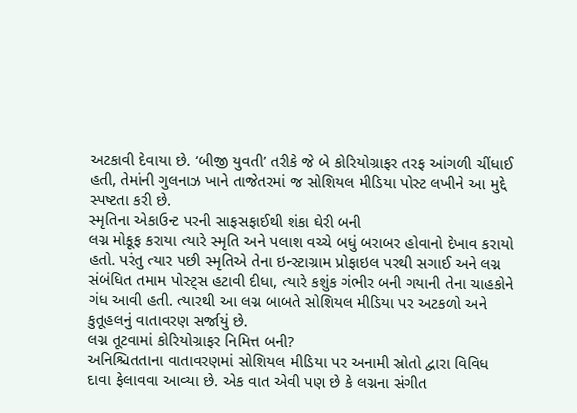અટકાવી દેવાયા છે. ‘બીજી યુવતી’ તરીકે જે બે કોરિયોગ્રાફર તરફ આંગળી ચીંધાઈ હતી, તેમાંની ગુલનાઝ ખાને તાજેતરમાં જ સોશિયલ મીડિયા પોસ્ટ લખીને આ મુદ્દે સ્પષ્ટતા કરી છે.
સ્મૃતિના એકાઉન્ટ પરની સાફસફાઈથી શંકા ઘેરી બની
લગ્ન મોકૂફ કરાયા ત્યારે સ્મૃતિ અને પલાશ વચ્ચે બધું બરાબર હોવાનો દેખાવ કરાયો હતો. પરંતુ ત્યાર પછી સ્મૃતિએ તેના ઇન્સ્ટાગ્રામ પ્રોફાઇલ પરથી સગાઈ અને લગ્ન સંબંધિત તમામ પોસ્ટ્સ હટાવી દીધા, ત્યારે કશુંક ગંભીર બની ગયાની તેના ચાહકોને ગંધ આવી હતી. ત્યારથી આ લગ્ન બાબતે સોશિયલ મીડિયા પર અટકળો અને કુતૂહલનું વાતાવરણ સર્જાયું છે.
લગ્ન તૂટવામાં કોરિયોગ્રાફર નિમિત્ત બની?
અનિશ્ચિતતાના વાતાવરણમાં સોશિયલ મીડિયા પર અનામી સ્રોતો દ્વારા વિવિધ દાવા ફેલાવવા આવ્યા છે. એક વાત એવી પણ છે કે લગ્નના સંગીત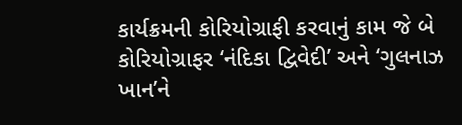કાર્યક્રમની કોરિયોગ્રાફી કરવાનું કામ જે બે કોરિયોગ્રાફર ‘નંદિકા દ્વિવેદી’ અને ‘ગુલનાઝ ખાન’ને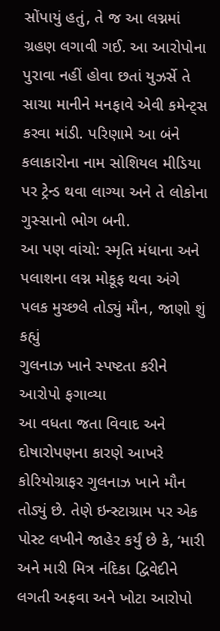સોંપાયું હતું, તે જ આ લગ્નમાં ગ્રહણ લગાવી ગઈ. આ આરોપોના પુરાવા નહીં હોવા છતાં યુઝર્સે તે સાચા માનીને મનફાવે એવી કમેન્ટ્સ કરવા માંડી. પરિણામે આ બંને કલાકારોના નામ સોશિયલ મીડિયા પર ટ્રેન્ડ થવા લાગ્યા અને તે લોકોના ગુસ્સાનો ભોગ બની.
આ પણ વાંચો: સ્મૃતિ મંધાના અને પલાશના લગ્ન મોકૂફ થવા અંગે પલક મુચ્છલે તોડ્યું મૌન, જાણો શું કહ્યું
ગુલનાઝ ખાને સ્પષ્ટતા કરીને આરોપો ફગાવ્યા
આ વધતા જતા વિવાદ અને દોષારોપણના કારણે આખરે કોરિયોગ્રાફર ગુલનાઝ ખાને મૌન તોડ્યું છે. તેણે ઇન્સ્ટાગ્રામ પર એક પોસ્ટ લખીને જાહેર કર્યું છે કે, ‘મારી અને મારી મિત્ર નંદિકા દ્વિવેદીને લગતી અફવા અને ખોટા આરોપો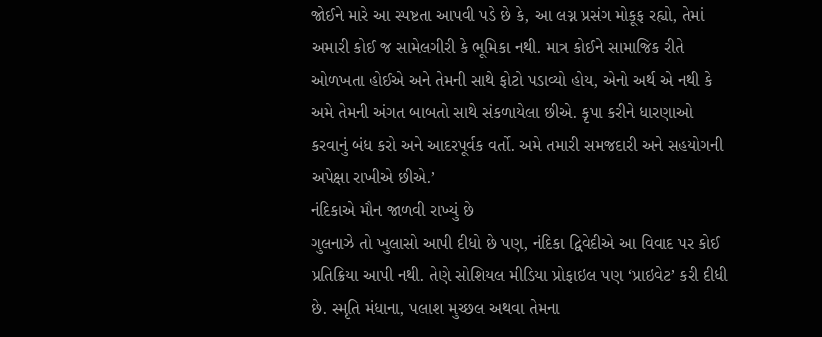જોઈને મારે આ સ્પષ્ટતા આપવી પડે છે કે, આ લગ્ન પ્રસંગ મોકૂફ રહ્યો, તેમાં અમારી કોઈ જ સામેલગીરી કે ભૂમિકા નથી. માત્ર કોઈને સામાજિક રીતે ઓળખતા હોઈએ અને તેમની સાથે ફોટો પડાવ્યો હોય, એનો અર્થ એ નથી કે અમે તેમની અંગત બાબતો સાથે સંકળાયેલા છીએ. કૃપા કરીને ધારણાઓ કરવાનું બંધ કરો અને આદરપૂર્વક વર્તો. અમે તમારી સમજદારી અને સહયોગની અપેક્ષા રાખીએ છીએ.’
નંદિકાએ મૌન જાળવી રાખ્યું છે
ગુલનાઝે તો ખુલાસો આપી દીધો છે પણ, નંદિકા દ્વિવેદીએ આ વિવાદ પર કોઈ પ્રતિક્રિયા આપી નથી. તેણે સોશિયલ મીડિયા પ્રોફાઇલ પણ ‘પ્રાઇવેટ’ કરી દીધી છે. સ્મૃતિ મંધાના, પલાશ મુચ્છલ અથવા તેમના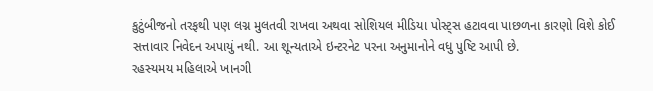કુટુંબીજનો તરફથી પણ લગ્ન મુલતવી રાખવા અથવા સોશિયલ મીડિયા પોસ્ટ્સ હટાવવા પાછળના કારણો વિશે કોઈ સત્તાવાર નિવેદન અપાયું નથી. આ શૂન્યતાએ ઇન્ટરનેટ પરના અનુમાનોને વધુ પુષ્ટિ આપી છે.
રહસ્યમય મહિલાએ ખાનગી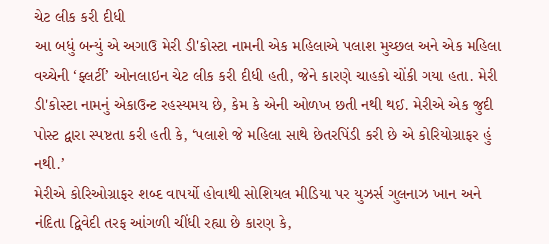ચેટ લીક કરી દીધી
આ બધું બન્યું એ અગાઉ મેરી ડી'કોસ્ટા નામની એક મહિલાએ પલાશ મુચ્છલ અને એક મહિલા વચ્ચેની ‘ફ્લર્ટી’ ઓનલાઇન ચેટ લીક કરી દીધી હતી, જેને કારણે ચાહકો ચોંકી ગયા હતા. મેરી ડી'કોસ્ટા નામનું એકાઉન્ટ રહસ્યમય છે, કેમ કે એની ઓળખ છતી નથી થઈ. મેરીએ એક જુદી પોસ્ટ દ્વારા સ્પષ્ટતા કરી હતી કે, ‘પલાશે જે મહિલા સાથે છેતરપિંડી કરી છે એ કોરિયોગ્રાફર હું નથી.’
મેરીએ કોરિઓગ્રાફર શબ્દ વાપર્યો હોવાથી સોશિયલ મીડિયા પર યુઝર્સ ગુલનાઝ ખાન અને નંદિતા દ્વિવેદી તરફ આંગળી ચીંધી રહ્યા છે કારણ કે,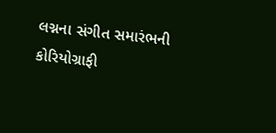લગ્નના સંગીત સમારંભની કોરિયોગ્રાફી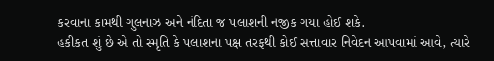કરવાના કામથી ગુલનાઝ અને નંદિતા જ પલાશની નજીક ગયા હોઈ શકે.
હકીકત શું છે એ તો સ્મૃતિ કે પલાશના પક્ષ તરફથી કોઈ સત્તાવાર નિવેદન આપવામાં આવે, ત્યારે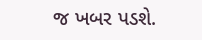જ ખબર પડશે.